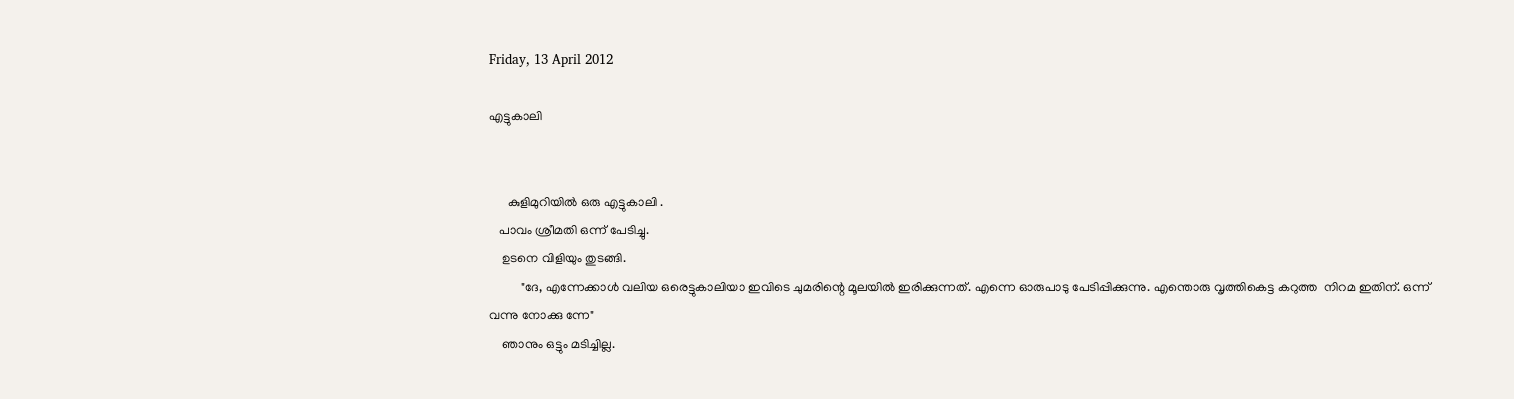Friday, 13 April 2012

എട്ടുകാലി


      കുളിമുറിയില്‍ ഒരു എട്ടുകാലി .
   പാവം ശ്രീമതി ഒന്ന് പേടിച്ചു.
    ഉടനെ വിളിയും തുടങ്ങി.
          "ദേ, എന്നേക്കാള്‍ വലിയ ഒരെട്ടുകാലിയാ ഇവിടെ ചുമരിന്റെ മൂലയില്‍ ഇരിക്കുന്നത്. എന്നെ ഓരുപാടു പേടിപ്പിക്കുന്നു. എന്തൊരു വൃത്തികെട്ട കറുത്ത  നിറമ ഇതിന്. ഒന്ന് വന്നു നോക്കു ന്നേ"
    ഞാനും ഒട്ടും മടിച്ചില്ല.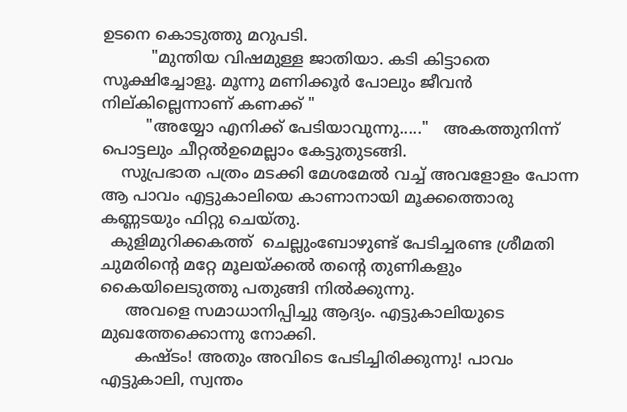ഉടനെ കൊടുത്തു മറുപടി.
          "മുന്തിയ വിഷമുള്ള ജാതിയാ. കടി കിട്ടാതെ സൂക്ഷിച്ചോളൂ. മൂന്നു മണിക്കൂര്‍ പോലും ജീവന്‍ നില്കില്ലെന്നാണ് കണക്ക് "
         "അയ്യോ എനിക്ക് പേടിയാവുന്നു....."   അകത്തുനിന്ന് പൊട്ടലും ചീറ്റല്‍ഉമെല്ലാം കേട്ടുതുടങ്ങി.
    സുപ്രഭാത പത്രം മടക്കി മേശമേല്‍ വച്ച് അവളോളം പോന്ന ആ പാവം എട്ടുകാലിയെ കാണാനായി മൂക്കത്തൊരു കണ്ണടയും ഫിറ്റു ചെയ്തു.
  കുളിമുറിക്കകത്ത്  ചെല്ലുംബോഴുണ്ട് പേടിച്ചരണ്ട ശ്രീമതി ചുമരിന്റെ മറ്റേ മൂലയ്ക്കല്‍ തന്റെ തുണികളും കൈയിലെടുത്തു പതുങ്ങി നില്‍ക്കുന്നു.
     അവളെ സമാധാനിപ്പിച്ചു ആദ്യം. എട്ടുകാലിയുടെ മുഖത്തേക്കൊന്നു നോക്കി.
       കഷ്ടം! അതും അവിടെ പേടിച്ചിരിക്കുന്നു! പാവം എട്ടുകാലി, സ്വന്തം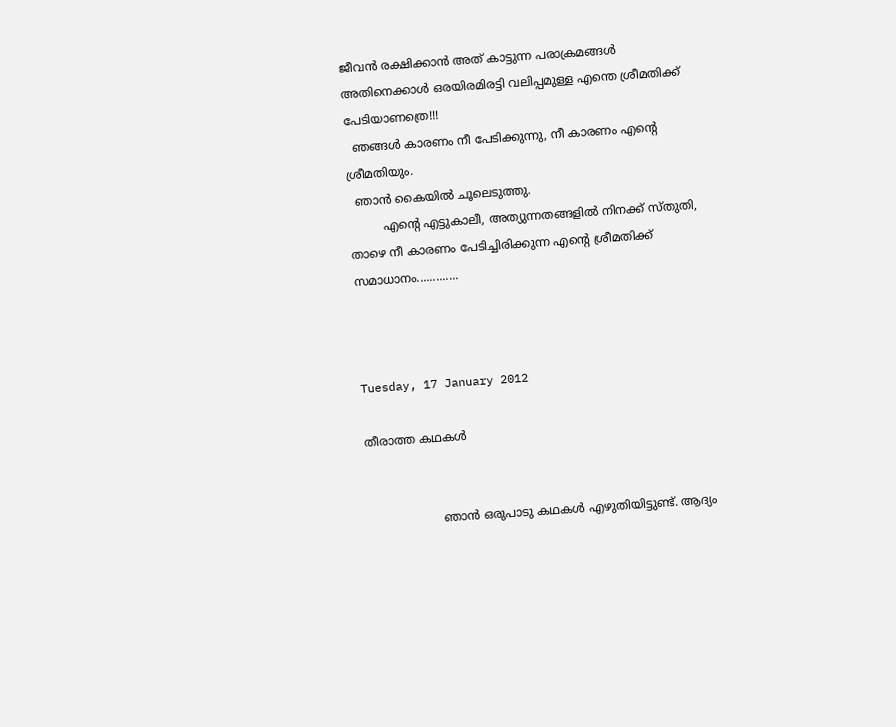ജീവന്‍ രക്ഷിക്കാന്‍ അത് കാട്ടുന്ന പരാക്രമങ്ങള്‍ അതിനെക്കാള്‍ ഒരയിരമിരട്ടി വലിപ്പമുള്ള എന്തെ ശ്രീമതിക്ക് പേടിയാണത്രെ!!!
  ഞങ്ങള്‍ കാരണം നീ പേടിക്കുന്നു, നീ കാരണം എന്റെ ശ്രീമതിയും.
  ഞാന്‍ കൈയില്‍ ചൂലെടുത്തു.
         എന്റെ എട്ടുകാലീ, അത്യുന്നതങ്ങളില്‍ നിനക്ക് സ്തുതി, താഴെ നീ കാരണം പേടിച്ചിരിക്കുന്ന എന്റെ ശ്രീമതിക്ക് സമാധാനം.............



Tuesday, 17 January 2012

തീരാത്ത കഥകള്‍


                    ഞാന്‍ ഒരുപാടു കഥകള്‍ എഴുതിയിട്ടുണ്ട്. ആദ്യം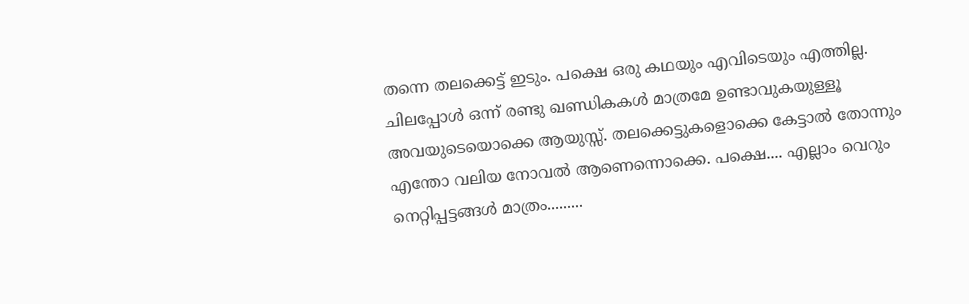തന്നെ തലക്കെട്ട്‌ ഇടും. പക്ഷെ ഒരു കഥയും എവിടെയും എത്തില്ല. ചിലപ്പോള്‍ ഒന്ന് രണ്ടു ഖണ്ഡികകള്‍ മാത്രമേ ഉണ്ടാവുകയുള്ളൂ അവയുടെയൊക്കെ ആയുസ്സ്. തലക്കെട്ടുകളൊക്കെ കേട്ടാല്‍ തോന്നും എന്തോ വലിയ നോവല്‍ ആണെന്നൊക്കെ. പക്ഷെ.... എല്ലാം വെറും നെറ്റിപ്പട്ടങ്ങള്‍ മാത്രം.........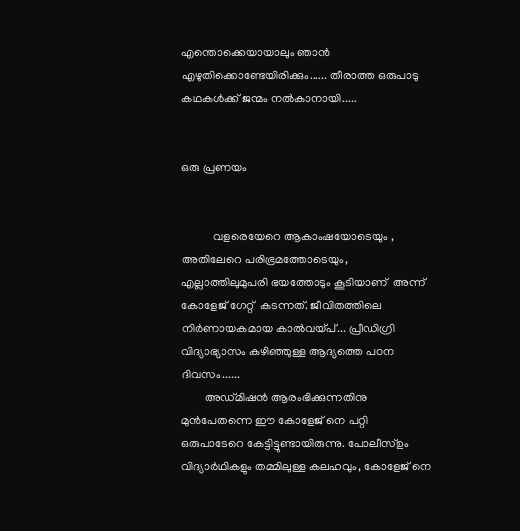എന്തൊക്കെയായാലും ഞാന്‍ എഴുതിക്കൊണ്ടേയിരിക്കും...... തീരാത്ത ഒരുപാടു കഥകള്‍ക്ക് ജന്മം നല്‍കാനായി.....


ഒരു പ്രണയം


           വളരെയേറെ ആകാംഷയോടെയും , അതിലേറെ പരിഭ്രമത്തോടെയും, എല്ലാത്തിലുമുപരി ഭയത്തോടും കൂടിയാണ്  അന്ന് കോളേജ് ഗേറ്റ്  കടന്നത്‌. ജീവിതത്തിലെ നിര്‍ണായകമായ കാല്‍വയ്പ്‌... പ്രീഡിഗ്രി വിദ്യാഭ്യാസം കഴിഞ്ഞുള്ള ആദ്യത്തെ പഠന ദിവസം......
        അഡ്മിഷന്‍ ആരംഭിക്കുന്നതിനു മുന്‍പേതന്നെ ഈ കോളേജ് നെ പറ്റി ഒരുപാടേറെ കേട്ടിട്ടുണ്ടായിരുന്നു. പോലീസ്ഉം വിദ്യാര്‍ഥികളും തമ്മിലുള്ള കലഹവും, കോളേജ് നെ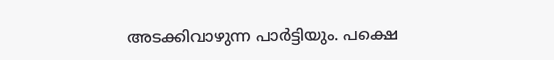അടക്കിവാഴുന്ന പാര്‍ട്ടിയും. പക്ഷെ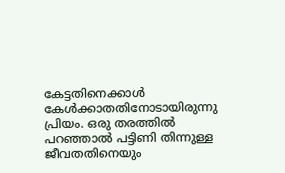കേട്ടതിനെക്കാള്‍ കേള്‍ക്കാതതിനോടായിരുന്നു പ്രിയം. ഒരു തരത്തില്‍ പറഞ്ഞാല്‍ പട്ടിണി തിന്നുള്ള ജീവതതിനെയും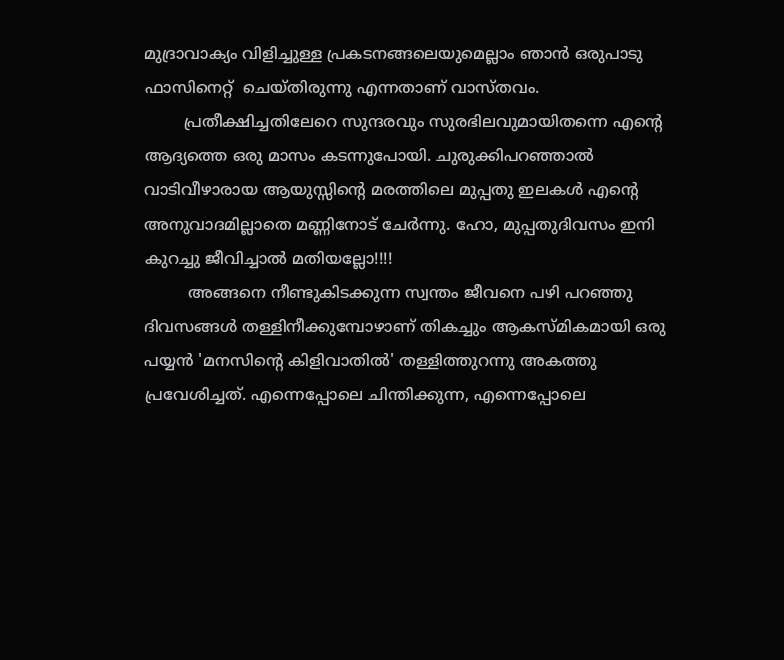മുദ്രാവാക്യം വിളിച്ചുള്ള പ്രകടനങ്ങലെയുമെല്ലാം ഞാന്‍ ഒരുപാടു ഫാസിനെറ്റ്  ചെയ്തിരുന്നു എന്നതാണ് വാസ്തവം.
        പ്രതീക്ഷിച്ചതിലേറെ സുന്ദരവും സുരഭിലവുമായിതന്നെ എന്റെ ആദ്യത്തെ ഒരു മാസം കടന്നുപോയി. ചുരുക്കിപറഞ്ഞാല്‍ വാടിവീഴാരായ ആയുസ്സിന്റെ മരത്തിലെ മുപ്പതു ഇലകള്‍ എന്റെ അനുവാദമില്ലാതെ മണ്ണിനോട് ചേര്‍ന്നു. ഹോ, മുപ്പതുദിവസം ഇനി കുറച്ചു ജീവിച്ചാല്‍ മതിയല്ലോ!!!!
         അങ്ങനെ നീണ്ടുകിടക്കുന്ന സ്വന്തം ജീവനെ പഴി പറഞ്ഞു ദിവസങ്ങള്‍ തള്ളിനീക്കുമ്പോഴാണ്‌ തികച്ചും ആകസ്മികമായി ഒരു പയ്യന്‍ 'മനസിന്റെ കിളിവാതില്‍' തള്ളിത്തുറന്നു അകത്തു പ്രവേശിച്ചത്‌. എന്നെപ്പോലെ ചിന്തിക്കുന്ന, എന്നെപ്പോലെ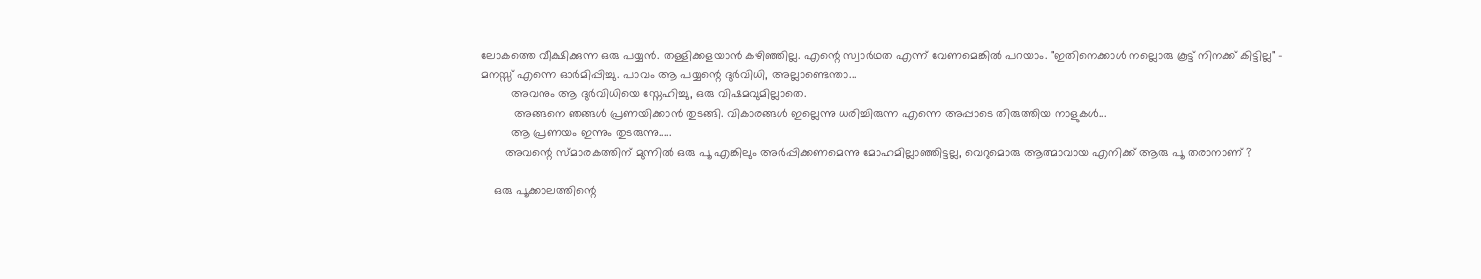ലോകത്തെ വീക്ഷിക്കുന്ന ഒരു പയ്യന്‍. തള്ളിക്കളയാന്‍ കഴിഞ്ഞില്ല. എന്റെ സ്വാര്‍ഥത എന്ന് വേണമെങ്കില്‍ പറയാം. "ഇതിനെക്കാള്‍ നല്ലൊരു കൂട്ട് നിനക്ക് കിട്ടില്ല" - മനസ്സ് എന്നെ ഓര്‍മിപ്പിച്ചു. പാവം ആ പയ്യന്റെ ദുര്‍വിധി, അല്ലാണ്ടെന്താ...
         അവനും ആ ദുര്‍വിധിയെ സ്നേഹിച്ചു, ഒരു വിഷമവുമില്ലാതെ.
          അങ്ങനെ ഞങ്ങള്‍ പ്രണയിക്കാന്‍ തുടങ്ങി. വികാരങ്ങള്‍ ഇല്ലെന്നു ധരിച്ചിരുന്ന എന്നെ അപ്പാടെ തിരുത്തിയ നാളുകള്‍...
         ആ പ്രണയം ഇന്നും തുടരുന്നു.....
       അവന്റെ സ്മാരകത്തിന് മുന്നില്‍ ഒരു പൂ എങ്കിലും അര്‍പ്പിക്കണമെന്നു മോഹമില്ലാഞ്ഞിട്ടല്ല, വെറുമൊരു ആത്മാവായ എനിക്ക് ആരു പൂ തരാനാണ് ?

    ഒരു പൂക്കാലത്തിന്റെ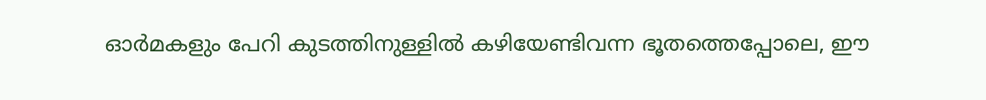ഓര്‍മകളും പേറി കുടത്തിനുള്ളില്‍ കഴിയേണ്ടിവന്ന ഭൂതത്തെപ്പോലെ, ഈ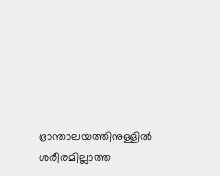ഭ്രാന്താലയത്തിനുള്ളില്‍ ശരീരമില്ലാത്ത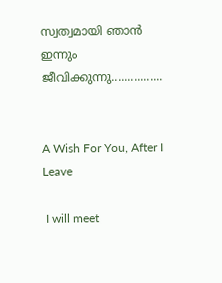സ്വത്വമായി ഞാന്‍ ഇന്നും ജീവിക്കുന്നു................


A Wish For You, After I Leave

 I will meet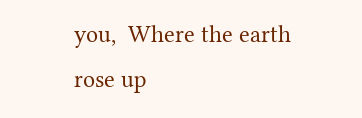you,  Where the earth rose up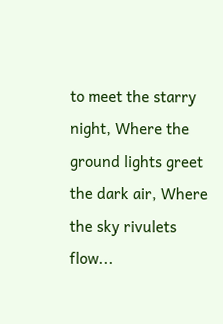to meet the starry night, Where the ground lights greet the dark air, Where the sky rivulets flow...